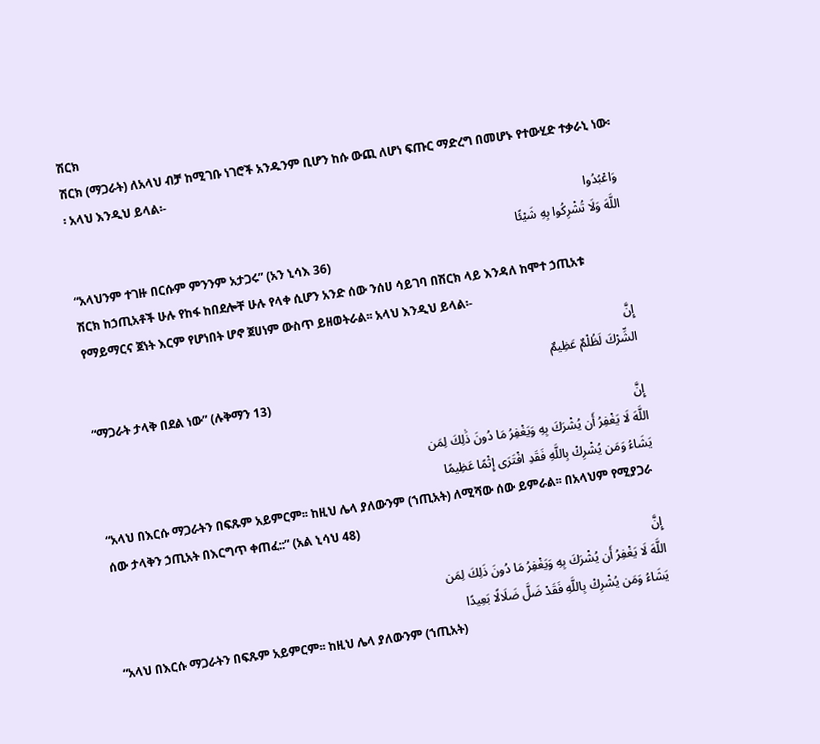ሽርክ
ሽርክ (ማጋራት) ለአላህ ብቻ ከሚገቡ ነገሮች አንዱንም ቢሆን ከሱ ውጪ ለሆነ ፍጡር ማድረግ በመሆኑ የተውሂድ ተቃራኒ ነው፡፡ አላህ እንዲህ ይላል፡-
وَاعْبُدُوا
اللَّهَ وَلَا تُشْرِكُوا بِهِ شَيْئًا
“አላህንም ተገዙ በርሱም ምንንም አታጋሩ” (አን ኒሳእ 36)
ሽርክ ከኃጢአቶች ሁሉ የከፋ ከበደሎቸ ሁሉ የላቀ ሲሆን አንድ ሰው ንሰሀ ሳይገባ በሽርክ ላይ እንዳለ ከሞተ ኃጢአቱ የማይማርና ጀነት እርም የሆነበት ሆኖ ጀሀነም ውስጥ ይዘወትራል፡፡ አላህ እንዲህ ይላል፡-
إِنَّ
الشِّرْكَ لَظُلْمٌ عَظِيمٌ
“ማጋራት ታላቅ በደል ነው” (ሉቅማን 13)
إِنَّ
اللَّهَ لَا يَغْفِرُ أَن يُشْرَكَ بِهِ وَيَغْفِرُ مَا دُونَ ذَٰلِكَ لِمَن
يَشَاءُ وَمَن يُشْرِكْ بِاللَّهِ فَقَدِ افْتَرَى إِثْمًا عَظِيمًا
“አላህ በእርሱ ማጋራትን በፍጹም አይምርም፡፡ ከዚህ ሌላ ያለውንም (ኀጢአት) ለሚሻው ሰው ይምራል፡፡ በአላህም የሚያጋራ ሰው ታላቅን ኃጢአት በእርግጥ ቀጠፈ::” (አል ኒሳህ 48)
إِنَّ
اللَّهَ لَا يَغْفِرُ أَن يُشْرَكَ بِهِ وَيَغْفِرُ مَا دُونَ ذَلِكَ لِمَن
يَشَاءُ وَمَن يُشْرِكْ بِاللَّهِ فَقَدْ ضَلَّ ضَلَالًا بَعِيدًا
“አላህ በእርሱ ማጋራትን በፍጹም አይምርም፡፡ ከዚህ ሌላ ያለውንም (ኀጢአት)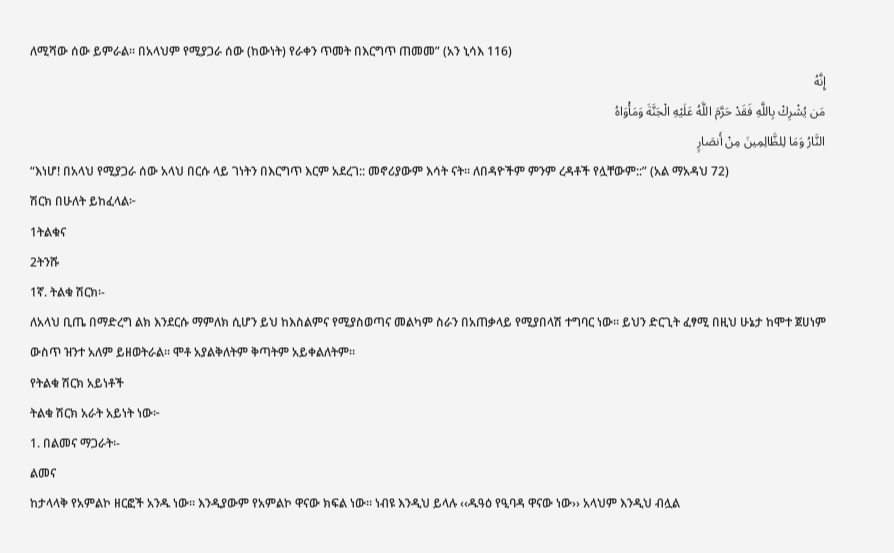ለሚሻው ሰው ይምራል፡፡ በአላህም የሚያጋራ ሰው (ከውነት) የራቀን ጥመት በእርግጥ ጠመመ” (አን ኒሳእ 116)
إِنَّهُ
مَن يُشْرِكْ بِاللَّهِ فَقَدْ حَرَّمَ اللَّهُ عَلَيْهِ الْجَنَّةَ وَمَأْوَاهُ
النَّارُ وَمَا لِلظَّالِمِينَ مِنْ أَنصَارٍ
“እነሆ! በአላህ የሚያጋራ ሰው አላህ በርሱ ላይ ገነትን በእርግጥ እርም አደረገ:: መኖሪያውም እሳት ናት፡፡ ለበዳዮችም ምንም ረዳቶች የሏቸውም::” (አል ማአዳህ 72)
ሽርክ በሁለት ይከፈላል፦
1ትልቁና
2ትንሹ
1ኛ. ትልቁ ሽርክ፡-
ለአላህ ቢጤ በማድረግ ልክ እንደርሱ ማምለክ ሲሆን ይህ ከእስልምና የሚያስወጣና መልካም ስራን በአጠቃላይ የሚያበላሽ ተግባር ነው፡፡ ይህን ድርጊት ፈፃሚ በዚህ ሁኔታ ከሞተ ጀሀነም ውስጥ ዝንተ አለም ይዘወትራል፡፡ ሞቶ አያልቅለትም ቅጣትም አይቀልለትም፡፡
የትልቁ ሽርክ አይነቶች
ትልቁ ሽርክ አራት አይነት ነው፦
1. በልመና ማጋራት፡-
ልመና
ከታላላቅ የአምልኮ ዘርፎች አንዱ ነው፡፡ እንዲያውም የአምልኮ ዋናው ክፍል ነው፡፡ ነብዩ እንዲህ ይላሉ ‹‹ዱዓዕ የዒባዳ ዋናው ነው›› አላህም እንዲህ ብሏል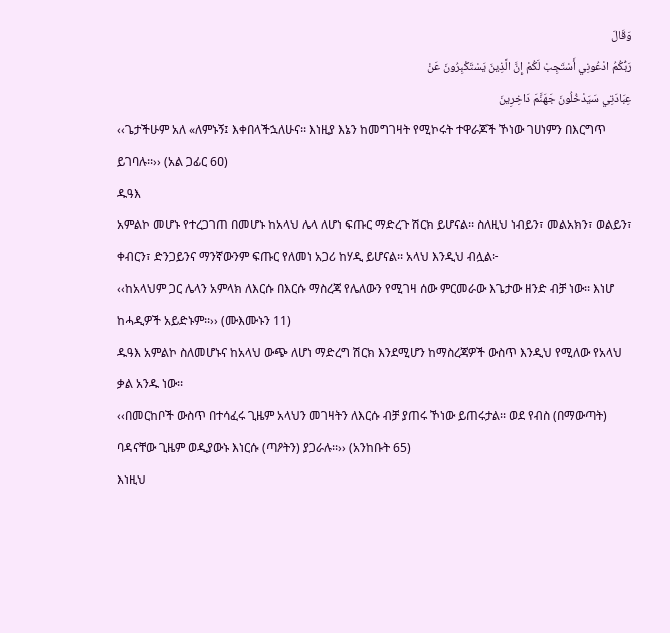وَقَالَ
رَبُّكُمُ ادْعُونِي أَسْتَجِبْ لَكُمْ إِنَّ الَّذِينَ يَسْتَكْبِرُونَ عَنْ
عِبَادَتِي سَيَدْخُلُونَ جَهَنَّمَ دَاخِرِينَ
‹‹ጌታችሁም አለ «ለምኑኝ፤ እቀበላችኋለሁና፡፡ እነዚያ እኔን ከመግገዛት የሚኮሩት ተዋራጆች ኾነው ገሀነምን በእርግጥ ይገባሉ፡፡›› (አል ጋፊር 6ዐ)
ዱዓእ
አምልኮ መሆኑ የተረጋገጠ በመሆኑ ከአላህ ሌላ ለሆነ ፍጡር ማድረጉ ሽርክ ይሆናል፡፡ ስለዚህ ነብይን፣ መልአክን፣ ወልይን፣ ቀብርን፣ ድንጋይንና ማንኛውንም ፍጡር የለመነ አጋሪ ከሃዲ ይሆናል፡፡ አላህ እንዲህ ብሏል፦
‹‹ከአላህም ጋር ሌላን አምላክ ለእርሱ በእርሱ ማስረጃ የሌለውን የሚገዛ ሰው ምርመራው እጌታው ዘንድ ብቻ ነው፡፡ እነሆ ከሓዲዎች አይድኑም፡፡›› (ሙእሙኑን 11)
ዱዓእ አምልኮ ስለመሆኑና ከአላህ ውጭ ለሆነ ማድረግ ሽርክ እንደሚሆን ከማስረጃዎች ውስጥ እንዲህ የሚለው የአላህ ቃል አንዱ ነው፡፡
‹‹በመርከቦች ውስጥ በተሳፈሩ ጊዜም አላህን መገዛትን ለእርሱ ብቻ ያጠሩ ኾነው ይጠሩታል፡፡ ወደ የብስ (በማውጣት) ባዳናቸው ጊዜም ወዲያውኑ እነርሱ (ጣዖትን) ያጋራሉ፡፡›› (አንከቡት 65)
እነዚህ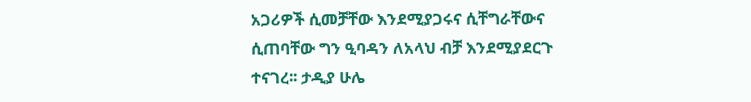አጋሪዎች ሲመቻቸው እንደሚያጋሩና ሲቸግራቸውና ሲጠባቸው ግን ዒባዳን ለአላህ ብቻ እንደሚያደርጉ ተናገረ፡፡ ታዲያ ሁሌ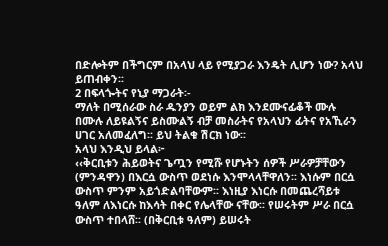በድሎትም በችግርም በአላህ ላይ የሚያጋራ እንዴት ሊሆን ነው? አላህ ይጠብቀን፡፡
2 በፍላጐትና የኒያ ማጋራት፡-
ማለት በሚሰራው ስራ ዱንያን ወይም ልክ እንደሙናፊቆች ሙሉ በሙሉ ለይዩልኝና ይስሙልኝ ብቻ መስራትና የአላህን ፊትና የአኺራን ሀገር አለመፈለግ፡፡ ይህ ትልቁ ሽርክ ነው፡፡
አላህ እንዲህ ይላል፦
‹‹ቅርቢቱን ሕይወትና ጌጧን የሚሹ የሆኑትን ሰዎች ሥራዎቻቸውን (ምንዳዋን) በእርሷ ውስጥ ወደነሱ እንሞላላቸዋለን፡፡ እነሱም በርሷ ውስጥ ምንም አይጎድልባቸውም፡፡ እነዚያ እነርሱ በመጨረሻይቱ ዓለም ለእነርሱ ከእሳት በቀር የሌላቸው ናቸው፡፡ የሠሩትም ሥራ በርሷ ውስጥ ተበላሸ፡፡ (በቅርቢቱ ዓለም) ይሠሩት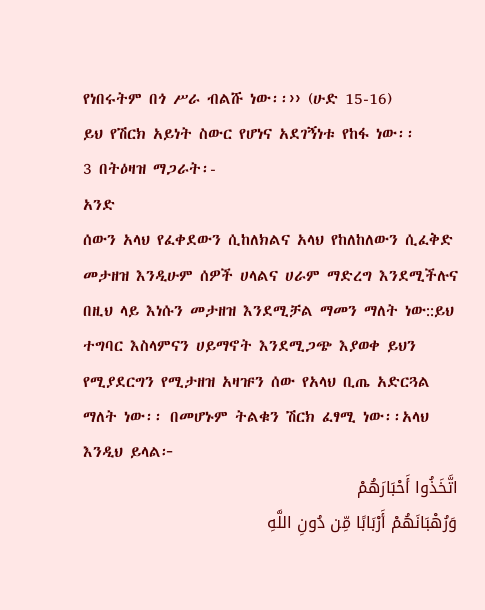የነበሩትም በጎ ሥራ ብልሹ ነው፡፡›› (ሁድ 15-16)
ይህ የሽርክ አይነት ስውር የሆነና አደገኝነቱ የከፋ ነው፡፡
3 በትዕዛዝ ማጋራት፡-
አንድ
ሰውን አላህ የፈቀደውን ሲከለክልና አላህ የከለከለውን ሲፈቅድ መታዘዝ እንዲሁም ሰዎች ሀላልና ሀራም ማድረግ እንደሚችሉና በዚህ ላይ እነሱን መታዘዝ እንደሚቻል ማመን ማለት ነው::ይህ ተግባር እስላምናን ሀይማኖት እንደሚጋጭ እያወቀ ይህን የሚያደርግን የሚታዘዝ አዛዡን ሰው የአላህ ቢጤ አድርጓል ማለት ነው፡፡ በመሆኑም ትልቁን ሽርክ ፈፃሚ ነው፡፡አላህ እንዲህ ይላል፦
اتَّخَذُوا أَحْبَارَهُمْ
وَرُهْبَانَهُمْ أَرْبَابًا مِّن دُونِ اللَّهِ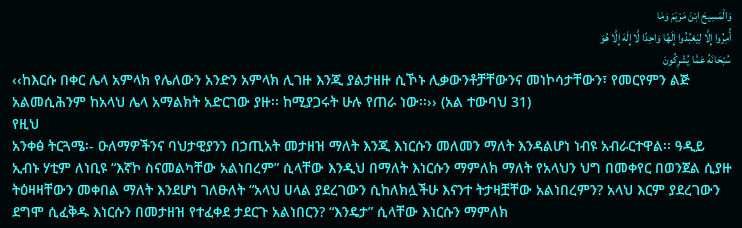وَالْمَسِيحَ ابْنَ مَرْيَمَ وَمَا
أُمِرُوا إِلَّا لِيَعْبُدُوا إِلَهًا وَاحِدًا لَّا إِلَهَ إِلَّا هُوَ
سُبْحَانَهُ عَمَّا يُشْرِكُونَ
‹‹ከእርሱ በቀር ሌላ አምላክ የሌለውን አንድን አምላክ ሊገዙ እንጂ ያልታዘዙ ሲኾኑ ሊቃውንቶቻቸውንና መነኮሳታቸውን፣ የመርየምን ልጅ አልመሲሕንም ከአላህ ሌላ አማልክት አድርገው ያዙ፡፡ ከሚያጋሩት ሁሉ የጠራ ነው፡፡›› (አል ተውባህ 31)
የዚህ
አንቀፅ ትርጓሜ፡- ዑለማዎችንና ባህታዊያንን በኃጢአት መታዘዝ ማለት እንጂ እነርሱን መለመን ማለት እንዳልሆነ ነብዩ አብራርተዋል፡፡ ዓዲይ ኢብኑ ሃቲም ለነቢዩ “እኛኮ ስናመልካቸው አልነበረም” ሲላቸው እንዲህ በማለት እነርሱን ማምለክ ማለት የአላህን ህግ በመቀየር በወንጀል ሲያዙ ትዕዛዛቸውን መቀበል ማለት እንደሆነ ገለፁለት “አላህ ሀላል ያደረገውን ሲከለክሏችሁ እናንተ ትታዛቿቸው አልነበረምን? አላህ እርም ያደረገውን ደግሞ ሲፈቅዱ እነርሱን በመታዘዝ የተፈቀደ ታደርጉ አልነበርን? “እንዴታ” ሲላቸው እነርሱን ማምለክ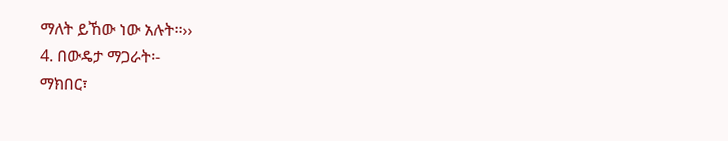ማለት ይኸው ነው አሉት፡፡››
4. በውዴታ ማጋራት፡-
ማክበር፣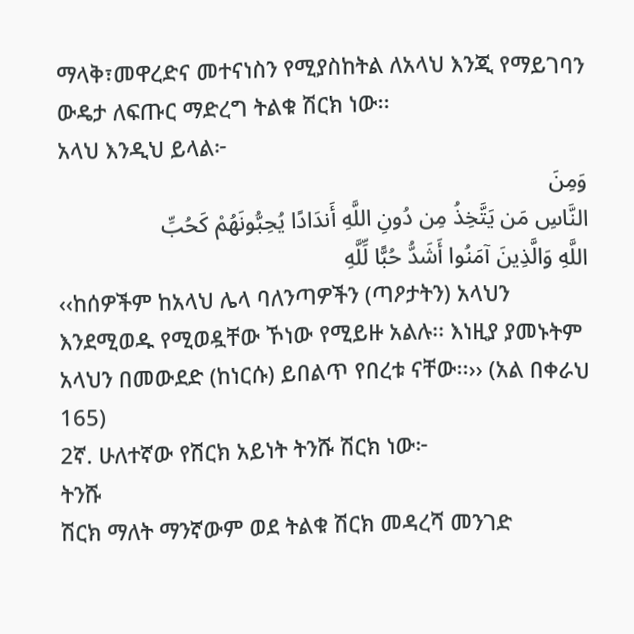ማላቅ፣መዋረድና መተናነስን የሚያስከትል ለአላህ እንጂ የማይገባን ውዴታ ለፍጡር ማድረግ ትልቁ ሽርክ ነው፡፡
አላህ እንዲህ ይላል፦
وَمِنَ
النَّاسِ مَن يَتَّخِذُ مِن دُونِ اللَّهِ أَندَادًا يُحِبُّونَهُمْ كَحُبِّ
اللَّهِ وَالَّذِينَ آمَنُوا أَشَدُّ حُبًّا لِّلَّهِ
‹‹ከሰዎችም ከአላህ ሌላ ባለንጣዎችን (ጣዖታትን) አላህን እንደሚወዱ የሚወዷቸው ኾነው የሚይዙ አልሉ፡፡ እነዚያ ያመኑትም አላህን በመውደድ (ከነርሱ) ይበልጥ የበረቱ ናቸው፡፡›› (አል በቀራህ 165)
2ኛ. ሁለተኛው የሽርክ አይነት ትንሹ ሽርክ ነው፦
ትንሹ
ሽርክ ማለት ማንኛውም ወደ ትልቁ ሽርክ መዳረሻ መንገድ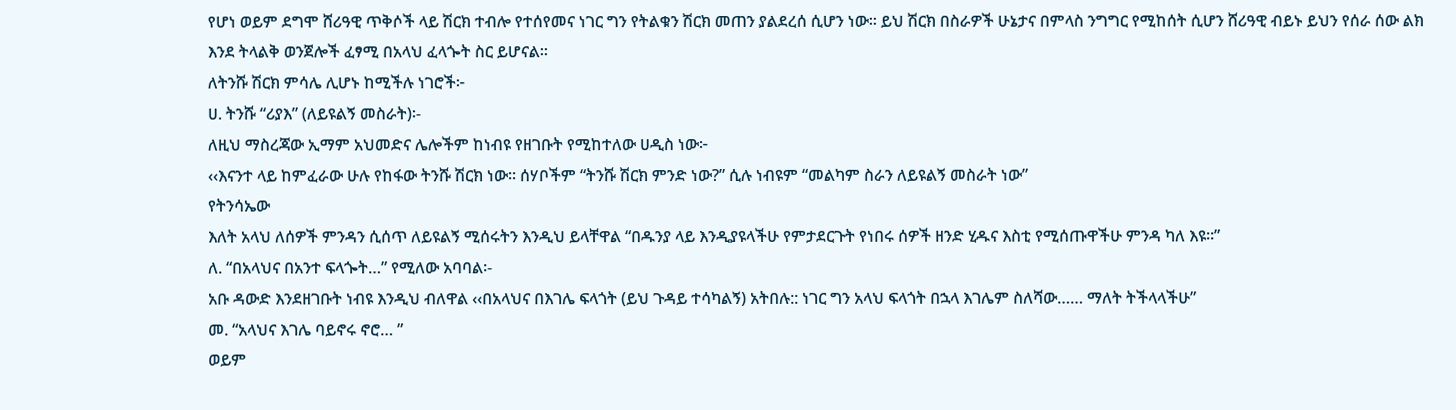የሆነ ወይም ደግሞ ሸሪዓዊ ጥቅሶች ላይ ሽርክ ተብሎ የተሰየመና ነገር ግን የትልቁን ሽርክ መጠን ያልደረሰ ሲሆን ነው፡፡ ይህ ሽርክ በስራዎች ሁኔታና በምላስ ንግግር የሚከሰት ሲሆን ሸሪዓዊ ብይኑ ይህን የሰራ ሰው ልክ እንደ ትላልቅ ወንጀሎች ፈፃሚ በአላህ ፈላጐት ስር ይሆናል፡፡
ለትንሹ ሽርክ ምሳሌ ሊሆኑ ከሚችሉ ነገሮች፦
ሀ. ትንሹ “ሪያእ” (ለይዩልኝ መስራት)፡-
ለዚህ ማስረጃው ኢማም አህመድና ሌሎችም ከነብዩ የዘገቡት የሚከተለው ሀዲስ ነው፦
‹‹እናንተ ላይ ከምፈራው ሁሉ የከፋው ትንሹ ሽርክ ነው፡፡ ሰሃቦችም “ትንሹ ሽርክ ምንድ ነው?” ሲሉ ነብዩም “መልካም ስራን ለይዩልኝ መስራት ነው”
የትንሳኤው
እለት አላህ ለሰዎች ምንዳን ሲሰጥ ለይዩልኝ ሚሰሩትን እንዲህ ይላቸዋል “በዱንያ ላይ እንዲያዩላችሁ የምታደርጉት የነበሩ ሰዎች ዘንድ ሂዱና እስቲ የሚሰጡዋችሁ ምንዳ ካለ እዩ፡፡”
ለ. “በአላህና በአንተ ፍላጐት…” የሚለው አባባል፡-
አቡ ዳውድ እንደዘገቡት ነብዩ እንዲህ ብለዋል ‹‹በአላህና በእገሌ ፍላጎት (ይህ ጉዳይ ተሳካልኝ) አትበሉ:: ነገር ግን አላህ ፍላጎት በኋላ እገሌም ስለሻው…… ማለት ትችላላችሁ”
መ. “አላህና እገሌ ባይኖሩ ኖሮ… ”
ወይም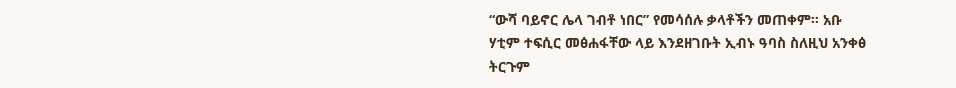“ውሻ ባይኖር ሌላ ገብቶ ነበር” የመሳሰሉ ቃላቶችን መጠቀም፡፡ አቡ ሃቲም ተፍሲር መፅሐፋቸው ላይ እንደዘገቡት ኢብኑ ዓባስ ስለዚህ አንቀፅ ትርጉም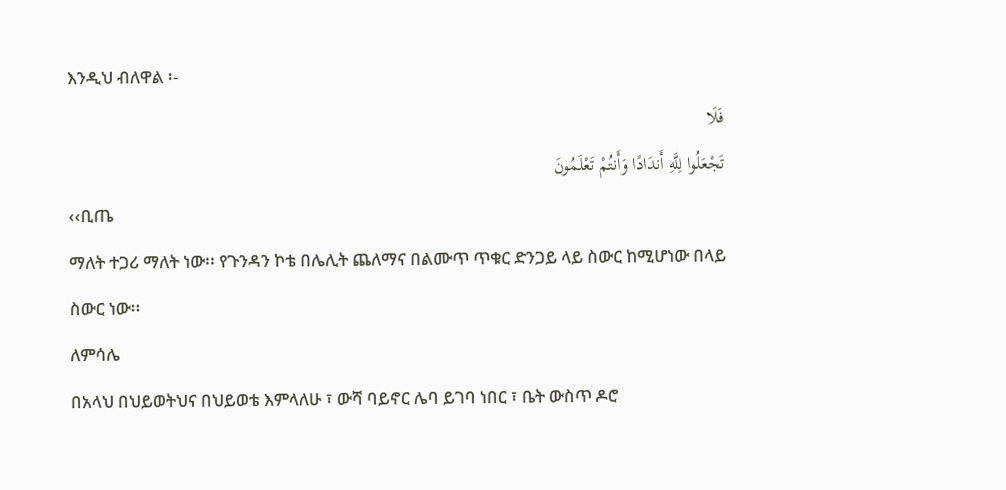እንዲህ ብለዋል ፡-
فَلَا
تَجْعَلُوا لِلَّهِ أَندَادًا وَأَنتُمْ تَعْلَمُونَ
‹‹ቢጤ
ማለት ተጋሪ ማለት ነው፡፡ የጉንዳን ኮቴ በሌሊት ጨለማና በልሙጥ ጥቁር ድንጋይ ላይ ስውር ከሚሆነው በላይ ስውር ነው፡፡
ለምሳሌ
በአላህ በህይወትህና በህይወቴ እምላለሁ ፣ ውሻ ባይኖር ሌባ ይገባ ነበር ፣ ቤት ውስጥ ዶሮ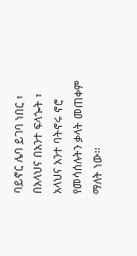ባይኖር ሌባ ይገባ ነበር ፣ በአላህና በአንተ ፍላጐት ፣ አላህና አንተ ባትኖሩ ኖሮ የመሳሰሉትን ቃላት መጠቀም ማለት ነው፡፡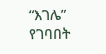“እገሌ” የገባበት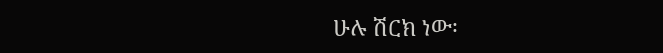ሁሉ ሽርክ ነው፡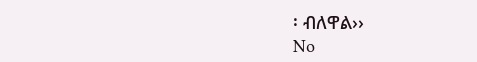፡ ብለዋል››
No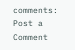comments:
Post a Comment